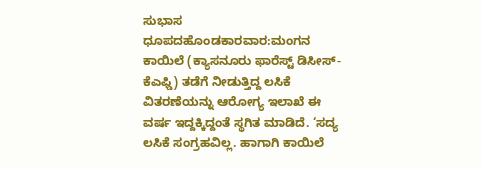ಸುಭಾಸ ಧೂಪದಹೊಂಡಕಾರವಾರ:ಮಂಗನ ಕಾಯಿಲೆ (ಕ್ಯಾಸನೂರು ಫಾರೆಸ್ಟ್ ಡಿಸೀಸ್- ಕೆಎಫ್ಡಿ) ತಡೆಗೆ ನೀಡುತ್ತಿದ್ದ ಲಸಿಕೆ ವಿತರಣೆಯನ್ನು ಆರೋಗ್ಯ ಇಲಾಖೆ ಈ ವರ್ಷ ಇದ್ದಕ್ಕಿದ್ದಂತೆ ಸ್ಥಗಿತ ಮಾಡಿದೆ. ‘ಸದ್ಯ ಲಸಿಕೆ ಸಂಗ್ರಹವಿಲ್ಲ. ಹಾಗಾಗಿ ಕಾಯಿಲೆ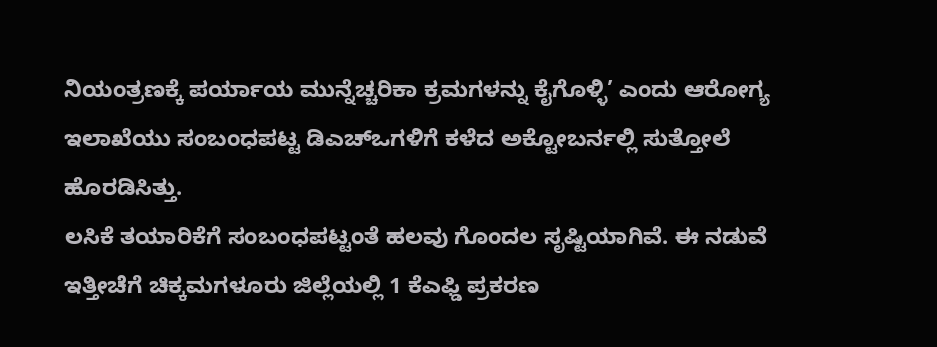ನಿಯಂತ್ರಣಕ್ಕೆ ಪರ್ಯಾಯ ಮುನ್ನೆಚ್ಚರಿಕಾ ಕ್ರಮಗಳನ್ನು ಕೈಗೊಳ್ಳಿ’ ಎಂದು ಆರೋಗ್ಯ ಇಲಾಖೆಯು ಸಂಬಂಧಪಟ್ಟ ಡಿಎಚ್ಒಗಳಿಗೆ ಕಳೆದ ಅಕ್ಟೋಬರ್ನಲ್ಲಿ ಸುತ್ತೋಲೆ ಹೊರಡಿಸಿತ್ತು.
ಲಸಿಕೆ ತಯಾರಿಕೆಗೆ ಸಂಬಂಧಪಟ್ಟಂತೆ ಹಲವು ಗೊಂದಲ ಸೃಷ್ಟಿಯಾಗಿವೆ. ಈ ನಡುವೆ ಇತ್ತೀಚೆಗೆ ಚಿಕ್ಕಮಗಳೂರು ಜಿಲ್ಲೆಯಲ್ಲಿ 1 ಕೆಎಫ್ಡಿ ಪ್ರಕರಣ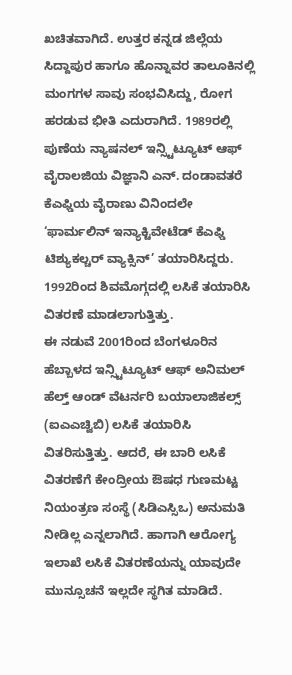ಖಚಿತವಾಗಿದೆ. ಉತ್ತರ ಕನ್ನಡ ಜಿಲ್ಲೆಯ ಸಿದ್ದಾಪುರ ಹಾಗೂ ಹೊನ್ನಾವರ ತಾಲೂಕಿನಲ್ಲಿ ಮಂಗಗಳ ಸಾವು ಸಂಭವಿಸಿದ್ದು, ರೋಗ ಹರಡುವ ಭೀತಿ ಎದುರಾಗಿದೆ. 1989ರಲ್ಲಿ ಪುಣೆಯ ನ್ಯಾಷನಲ್ ಇನ್ಸ್ಟಿಟ್ಯೂಟ್ ಆಫ್ ವೈರಾಲಜಿಯ ವಿಜ್ಞಾನಿ ಎನ್. ದಂಡಾವತರೆ ಕೆಎಫ್ಡಿಯ ವೈರಾಣು ವಿನಿಂದಲೇ ‘ಫಾರ್ಮಲಿನ್ ಇನ್ಯಾಕ್ಟಿವೇಟೆಡ್ ಕೆಎಫ್ಡಿ ಟಿಶ್ಯುಕಲ್ಚರ್ ವ್ಯಾಕ್ಸಿನ್’ ತಯಾರಿಸಿದ್ದರು. 1992ರಿಂದ ಶಿವಮೊಗ್ಗದಲ್ಲಿ ಲಸಿಕೆ ತಯಾರಿಸಿ ವಿತರಣೆ ಮಾಡಲಾಗುತ್ತಿತ್ತು.
ಈ ನಡುವೆ 2001ರಿಂದ ಬೆಂಗಳೂರಿನ ಹೆಬ್ಬಾಳದ ಇನ್ಸ್ಟಿಟ್ಯೂಟ್ ಆಫ್ ಅನಿಮಲ್ ಹೆಲ್ತ್ ಆಂಡ್ ವೆಟರ್ನರಿ ಬಯಾಲಾಜಿಕಲ್ಸ್ (ಐಎಎಚ್ವಿಬಿ) ಲಸಿಕೆ ತಯಾರಿಸಿ ವಿತರಿಸುತ್ತಿತ್ತು. ಆದರೆ, ಈ ಬಾರಿ ಲಸಿಕೆ ವಿತರಣೆಗೆ ಕೇಂದ್ರೀಯ ಔಷಧ ಗುಣಮಟ್ಟ ನಿಯಂತ್ರಣ ಸಂಸ್ಥೆ (ಸಿಡಿಎಸ್ಸಿಒ) ಅನುಮತಿ ನೀಡಿಲ್ಲ ಎನ್ನಲಾಗಿದೆ. ಹಾಗಾಗಿ ಆರೋಗ್ಯ ಇಲಾಖೆ ಲಸಿಕೆ ವಿತರಣೆಯನ್ನು ಯಾವುದೇ ಮುನ್ಸೂಚನೆ ಇಲ್ಲದೇ ಸ್ಥಗಿತ ಮಾಡಿದೆ.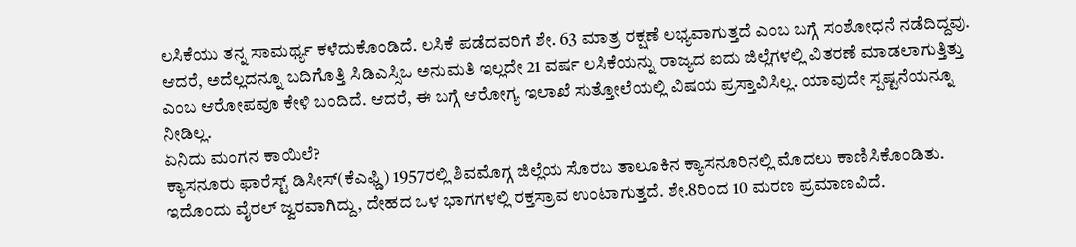ಲಸಿಕೆಯು ತನ್ನ ಸಾಮರ್ಥ್ಯ ಕಳೆದುಕೊಂಡಿದೆ. ಲಸಿಕೆ ಪಡೆದವರಿಗೆ ಶೇ. 63 ಮಾತ್ರ ರಕ್ಷಣೆ ಲಭ್ಯವಾಗುತ್ತದೆ ಎಂಬ ಬಗ್ಗೆ ಸಂಶೋಧನೆ ನಡೆದಿದ್ದವು. ಆದರೆ, ಅದೆಲ್ಲದನ್ನೂ ಬದಿಗೊತ್ತಿ ಸಿಡಿಎಸ್ಸಿಒ ಅನುಮತಿ ಇಲ್ಲದೇ 21 ವರ್ಷ ಲಸಿಕೆಯನ್ನು ರಾಜ್ಯದ ಐದು ಜಿಲ್ಲೆಗಳಲ್ಲಿ ವಿತರಣೆ ಮಾಡಲಾಗುತ್ತಿತ್ತು ಎಂಬ ಆರೋಪವೂ ಕೇಳಿ ಬಂದಿದೆ. ಆದರೆ, ಈ ಬಗ್ಗೆ ಆರೋಗ್ಯ ಇಲಾಖೆ ಸುತ್ತೋಲೆಯಲ್ಲಿ ವಿಷಯ ಪ್ರಸ್ತಾವಿಸಿಲ್ಲ. ಯಾವುದೇ ಸ್ಪಷ್ಟನೆಯನ್ನೂ ನೀಡಿಲ್ಲ.
ಏನಿದು ಮಂಗನ ಕಾಯಿಲೆ?
ಕ್ಯಾಸನೂರು ಫಾರೆಸ್ಟ್ ಡಿಸೀಸ್(ಕೆಎಫ್ಡಿ) 1957ರಲ್ಲಿ ಶಿವಮೊಗ್ಗ ಜಿಲ್ಲೆಯ ಸೊರಬ ತಾಲೂಕಿನ ಕ್ಯಾಸನೂರಿನಲ್ಲಿ ಮೊದಲು ಕಾಣಿಸಿಕೊಂಡಿತು. ಇದೊಂದು ವೈರಲ್ ಜ್ವರವಾಗಿದ್ದು, ದೇಹದ ಒಳ ಭಾಗಗಳಲ್ಲಿ ರಕ್ತಸ್ರಾವ ಉಂಟಾಗುತ್ತದೆ. ಶೇ.8ರಿಂದ 10 ಮರಣ ಪ್ರಮಾಣವಿದೆ.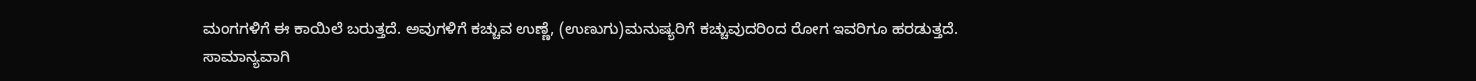ಮಂಗಗಳಿಗೆ ಈ ಕಾಯಿಲೆ ಬರುತ್ತದೆ. ಅವುಗಳಿಗೆ ಕಚ್ಚುವ ಉಣ್ಣೆ, (ಉಣುಗು)ಮನುಷ್ಯರಿಗೆ ಕಚ್ಚುವುದರಿಂದ ರೋಗ ಇವರಿಗೂ ಹರಡುತ್ತದೆ.
ಸಾಮಾನ್ಯವಾಗಿ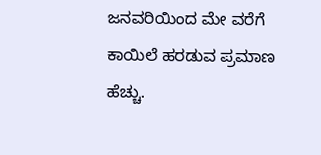ಜನವರಿಯಿಂದ ಮೇ ವರೆಗೆ ಕಾಯಿಲೆ ಹರಡುವ ಪ್ರಮಾಣ ಹೆಚ್ಚು.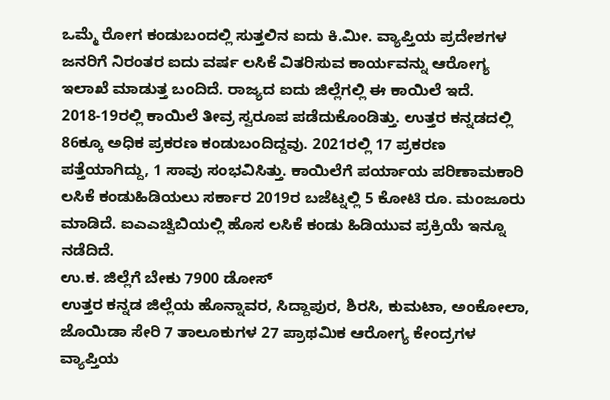ಒಮ್ಮೆ ರೋಗ ಕಂಡುಬಂದಲ್ಲಿ ಸುತ್ತಲಿನ ಐದು ಕಿ.ಮೀ. ವ್ಯಾಪ್ತಿಯ ಪ್ರದೇಶಗಳ ಜನರಿಗೆ ನಿರಂತರ ಐದು ವರ್ಷ ಲಸಿಕೆ ವಿತರಿಸುವ ಕಾರ್ಯವನ್ನು ಆರೋಗ್ಯ ಇಲಾಖೆ ಮಾಡುತ್ತ ಬಂದಿದೆ. ರಾಜ್ಯದ ಐದು ಜಿಲ್ಲೆಗಲ್ಲಿ ಈ ಕಾಯಿಲೆ ಇದೆ. 2018-19ರಲ್ಲಿ ಕಾಯಿಲೆ ತೀವ್ರ ಸ್ವರೂಪ ಪಡೆದುಕೊಂಡಿತ್ತು. ಉತ್ತರ ಕನ್ನಡದಲ್ಲಿ 86ಕ್ಕೂ ಅಧಿಕ ಪ್ರಕರಣ ಕಂಡುಬಂದಿದ್ದವು. 2021ರಲ್ಲಿ 17 ಪ್ರಕರಣ ಪತ್ತೆಯಾಗಿದ್ದು, 1 ಸಾವು ಸಂಭವಿಸಿತ್ತು. ಕಾಯಿಲೆಗೆ ಪರ್ಯಾಯ ಪರಿಣಾಮಕಾರಿ ಲಸಿಕೆ ಕಂಡುಹಿಡಿಯಲು ಸರ್ಕಾರ 2019ರ ಬಜೆಟ್ನಲ್ಲಿ 5 ಕೋಟಿ ರೂ. ಮಂಜೂರು ಮಾಡಿದೆ. ಐಎಎಚ್ವಿಬಿಯಲ್ಲಿ ಹೊಸ ಲಸಿಕೆ ಕಂಡು ಹಿಡಿಯುವ ಪ್ರಕ್ರಿಯೆ ಇನ್ನೂ ನಡೆದಿದೆ.
ಉ.ಕ. ಜಿಲ್ಲೆಗೆ ಬೇಕು 7900 ಡೋಸ್
ಉತ್ತರ ಕನ್ನಡ ಜಿಲ್ಲೆಯ ಹೊನ್ನಾವರ, ಸಿದ್ದಾಪುರ, ಶಿರಸಿ, ಕುಮಟಾ, ಅಂಕೋಲಾ, ಜೊಯಿಡಾ ಸೇರಿ 7 ತಾಲೂಕುಗಳ 27 ಪ್ರಾಥಮಿಕ ಆರೋಗ್ಯ ಕೇಂದ್ರಗಳ ವ್ಯಾಪ್ತಿಯ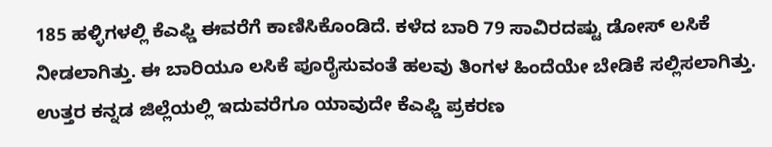185 ಹಳ್ಳಿಗಳಲ್ಲಿ ಕೆಎಫ್ಡಿ ಈವರೆಗೆ ಕಾಣಿಸಿಕೊಂಡಿದೆ. ಕಳೆದ ಬಾರಿ 79 ಸಾವಿರದಷ್ಟು ಡೋಸ್ ಲಸಿಕೆ ನೀಡಲಾಗಿತ್ತು. ಈ ಬಾರಿಯೂ ಲಸಿಕೆ ಪೂರೈಸುವಂತೆ ಹಲವು ತಿಂಗಳ ಹಿಂದೆಯೇ ಬೇಡಿಕೆ ಸಲ್ಲಿಸಲಾಗಿತ್ತು.
ಉತ್ತರ ಕನ್ನಡ ಜಿಲ್ಲೆಯಲ್ಲಿ ಇದುವರೆಗೂ ಯಾವುದೇ ಕೆಎಫ್ಡಿ ಪ್ರಕರಣ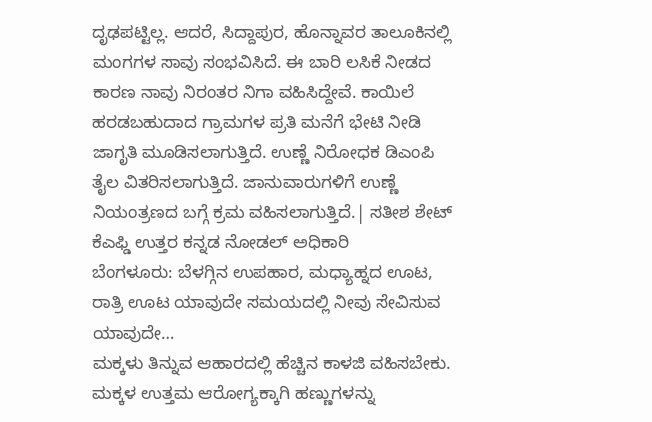ದೃಢಪಟ್ಟಿಲ್ಲ. ಆದರೆ, ಸಿದ್ದಾಪುರ, ಹೊನ್ನಾವರ ತಾಲೂಕಿನಲ್ಲಿ ಮಂಗಗಳ ಸಾವು ಸಂಭವಿಸಿದೆ. ಈ ಬಾರಿ ಲಸಿಕೆ ನೀಡದ ಕಾರಣ ನಾವು ನಿರಂತರ ನಿಗಾ ವಹಿಸಿದ್ದೇವೆ. ಕಾಯಿಲೆ ಹರಡಬಹುದಾದ ಗ್ರಾಮಗಳ ಪ್ರತಿ ಮನೆಗೆ ಭೇಟಿ ನೀಡಿ ಜಾಗೃತಿ ಮೂಡಿಸಲಾಗುತ್ತಿದೆ. ಉಣ್ಣೆ ನಿರೋಧಕ ಡಿಎಂಪಿ ತೈಲ ವಿತರಿಸಲಾಗುತ್ತಿದೆ. ಜಾನುವಾರುಗಳಿಗೆ ಉಣ್ಣೆ ನಿಯಂತ್ರಣದ ಬಗ್ಗೆ ಕ್ರಮ ವಹಿಸಲಾಗುತ್ತಿದೆ.| ಸತೀಶ ಶೇಟ್ ಕೆಎಫ್ಡಿ ಉತ್ತರ ಕನ್ನಡ ನೋಡಲ್ ಅಧಿಕಾರಿ
ಬೆಂಗಳೂರು: ಬೆಳಗ್ಗಿನ ಉಪಹಾರ, ಮಧ್ಯಾಹ್ನದ ಊಟ, ರಾತ್ರಿ ಊಟ ಯಾವುದೇ ಸಮಯದಲ್ಲಿ ನೀವು ಸೇವಿಸುವ ಯಾವುದೇ…
ಮಕ್ಕಳು ತಿನ್ನುವ ಆಹಾರದಲ್ಲಿ ಹೆಚ್ಚಿನ ಕಾಳಜಿ ವಹಿಸಬೇಕು. ಮಕ್ಕಳ ಉತ್ತಮ ಆರೋಗ್ಯಕ್ಕಾಗಿ ಹಣ್ಣುಗಳನ್ನು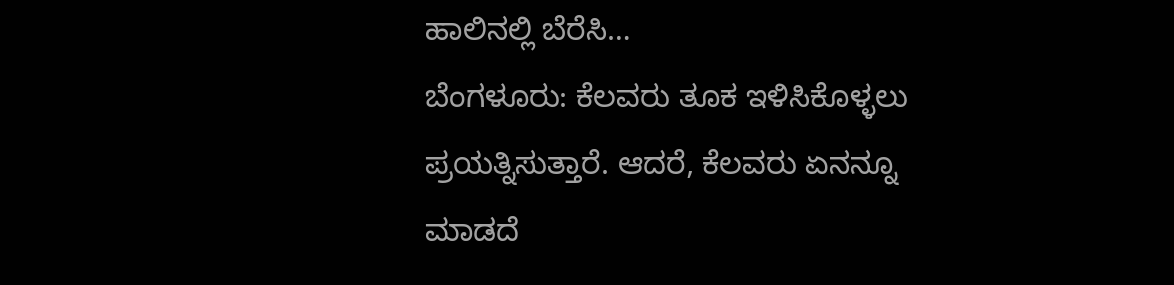ಹಾಲಿನಲ್ಲಿ ಬೆರೆಸಿ…
ಬೆಂಗಳೂರು: ಕೆಲವರು ತೂಕ ಇಳಿಸಿಕೊಳ್ಳಲು ಪ್ರಯತ್ನಿಸುತ್ತಾರೆ. ಆದರೆ, ಕೆಲವರು ಏನನ್ನೂ ಮಾಡದೆ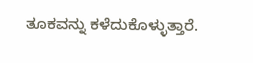ತೂಕವನ್ನು ಕಳೆದುಕೊಳ್ಳುತ್ತಾರೆ.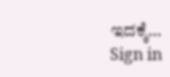ಇದಕ್ಕೆ…
Sign in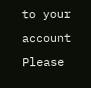to your account
Please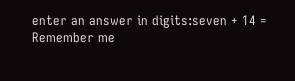enter an answer in digits:seven + 14 =
Remember me